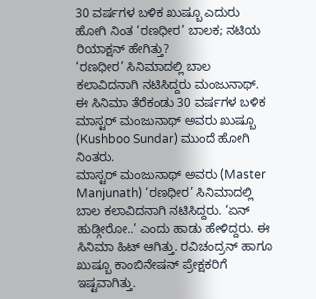30 ವರ್ಷಗಳ ಬಳಿಕ ಖುಷ್ಬೂ ಎದುರು ಹೋಗಿ ನಿಂತ ‘ರಣಧೀರ’ ಬಾಲಕ; ನಟಿಯ ರಿಯಾಕ್ಷನ್ ಹೇಗಿತ್ತು?
‘ರಣಧೀರ’ ಸಿನಿಮಾದಲ್ಲಿ ಬಾಲ ಕಲಾವಿದನಾಗಿ ನಟಿಸಿದ್ದರು ಮಂಜುನಾಥ್. ಈ ಸಿನಿಮಾ ತೆರೆಕಂಡು 30 ವರ್ಷಗಳ ಬಳಿಕ ಮಾಸ್ಟರ್ ಮಂಜುನಾಥ್ ಅವರು ಖುಷ್ಬೂ (Kushboo Sundar) ಮುಂದೆ ಹೋಗಿ ನಿಂತರು.
ಮಾಸ್ಟರ್ ಮಂಜುನಾಥ್ ಅವರು (Master Manjunath) ‘ರಣಧೀರ’ ಸಿನಿಮಾದಲ್ಲಿ ಬಾಲ ಕಲಾವಿದನಾಗಿ ನಟಿಸಿದ್ದರು. ‘ಏನ್ ಹುಡ್ಗೀರೋ..’ ಎಂದು ಹಾಡು ಹೇಳಿದ್ದರು. ಈ ಸಿನಿಮಾ ಹಿಟ್ ಆಗಿತ್ತು. ರವಿಚಂದ್ರನ್ ಹಾಗೂ ಖುಷ್ಬೂ ಕಾಂಬಿನೇಷನ್ ಪ್ರೇಕ್ಷಕರಿಗೆ ಇಷ್ಟವಾಗಿತ್ತು.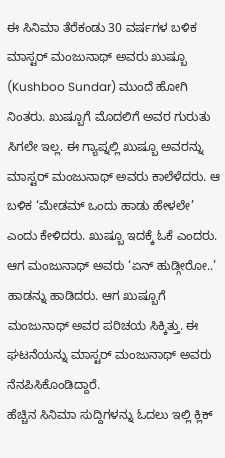ಈ ಸಿನಿಮಾ ತೆರೆಕಂಡು 30 ವರ್ಷಗಳ ಬಳಿಕ ಮಾಸ್ಟರ್ ಮಂಜುನಾಥ್ ಅವರು ಖುಷ್ಬೂ (Kushboo Sundar) ಮುಂದೆ ಹೋಗಿ ನಿಂತರು. ಖುಷ್ಬೂಗೆ ಮೊದಲಿಗೆ ಅವರ ಗುರುತು ಸಿಗಲೇ ಇಲ್ಲ. ಈ ಗ್ಯಾಪ್ನಲ್ಲಿ ಖುಷ್ಬೂ ಅವರನ್ನು ಮಾಸ್ಟರ್ ಮಂಜುನಾಥ್ ಅವರು ಕಾಲೆಳೆದರು. ಆ ಬಳಿಕ ‘ಮೇಡಮ್ ಒಂದು ಹಾಡು ಹೇಳಲೇ’ ಎಂದು ಕೇಳಿದರು. ಖುಷ್ಬೂ ಇದಕ್ಕೆ ಓಕೆ ಎಂದರು. ಆಗ ಮಂಜುನಾಥ್ ಅವರು ‘ಏನ್ ಹುಡ್ಗೀರೋ..’ ಹಾಡನ್ನು ಹಾಡಿದರು. ಆಗ ಖುಷ್ಬೂಗೆ ಮಂಜುನಾಥ್ ಅವರ ಪರಿಚಯ ಸಿಕ್ಕಿತ್ತು. ಈ ಘಟನೆಯನ್ನು ಮಾಸ್ಟರ್ ಮಂಜುನಾಥ್ ಅವರು ನೆನಪಿಸಿಕೊಂಡಿದ್ದಾರೆ.
ಹೆಚ್ಚಿನ ಸಿನಿಮಾ ಸುದ್ದಿಗಳನ್ನು ಓದಲು ಇಲ್ಲಿ ಕ್ಲಿಕ್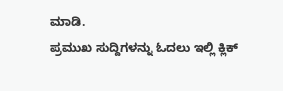ಮಾಡಿ.
ಪ್ರಮುಖ ಸುದ್ದಿಗಳನ್ನು ಓದಲು ಇಲ್ಲಿ ಕ್ಲಿಕ್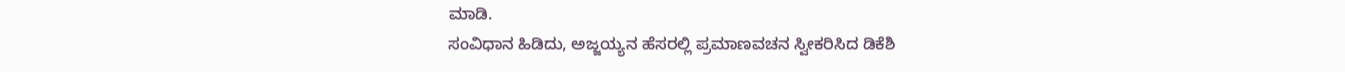ಮಾಡಿ.
ಸಂವಿಧಾನ ಹಿಡಿದು, ಅಜ್ಜಯ್ಯನ ಹೆಸರಲ್ಲಿ ಪ್ರಮಾಣವಚನ ಸ್ವೀಕರಿಸಿದ ಡಿಕೆಶಿ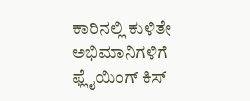ಕಾರಿನಲ್ಲಿ ಕುಳಿತೇ ಅಭಿಮಾನಿಗಳಿಗೆ ಫ್ಲೈಯಿಂಗ್ ಕಿಸ್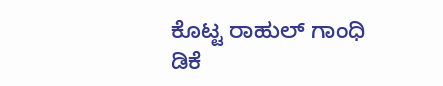ಕೊಟ್ಟ ರಾಹುಲ್ ಗಾಂಧಿ
ಡಿಕೆ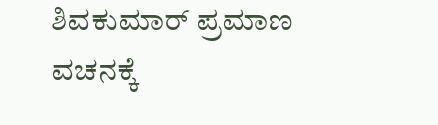ಶಿವಕುಮಾರ್ ಪ್ರಮಾಣ ವಚನಕ್ಕೆ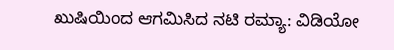ಖುಷಿಯಿಂದ ಆಗಮಿಸಿದ ನಟಿ ರಮ್ಯಾ: ವಿಡಿಯೋ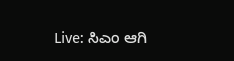Live: ಸಿಎಂ ಆಗಿ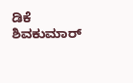ಡಿಕೆ ಶಿವಕುಮಾರ್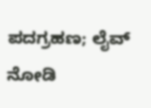ಪದಗ್ರಹಣ; ಲೈವ್ ನೋಡಿ